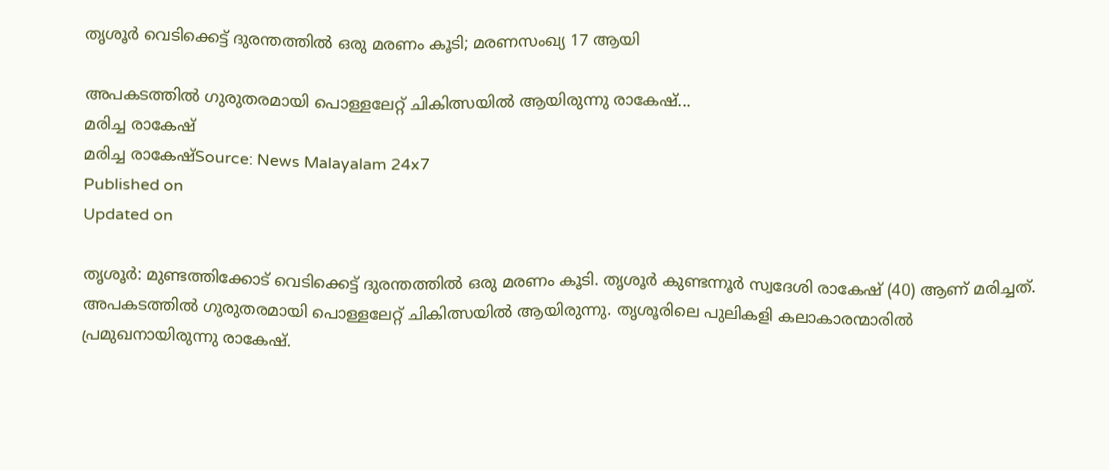തൃശൂര്‍ വെടിക്കെട്ട് ദുരന്തത്തിൽ ഒരു മരണം കൂടി; മരണസംഖ്യ 17 ആയി

അപകടത്തിൽ ഗുരുതരമായി പൊള്ളലേറ്റ് ചികിത്സയിൽ ആയിരുന്നു രാകേഷ്...
മരിച്ച രാകേഷ്
മരിച്ച രാകേഷ്Source: News Malayalam 24x7
Published on
Updated on

തൃശൂർ: മുണ്ടത്തിക്കോട് വെടിക്കെട്ട് ദുരന്തത്തിൽ ഒരു മരണം കൂടി. തൃശൂർ കുണ്ടന്നൂർ സ്വദേശി രാകേഷ് (40) ആണ് മരിച്ചത്. അപകടത്തിൽ ഗുരുതരമായി പൊള്ളലേറ്റ് ചികിത്സയിൽ ആയിരുന്നു. തൃശൂരിലെ പുലികളി കലാകാരന്മാരിൽ പ്രമുഖനായിരുന്നു രാകേഷ്.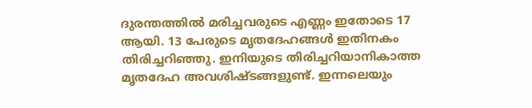ദുരന്തത്തിൽ മരിച്ചവരുടെ എണ്ണം ഇതോടെ 17 ആയി. 13 പേരുടെ മൃതദേഹങ്ങൾ ഇതിനകം തിരിച്ചറിഞ്ഞു. ഇനിയുടെ തിരിച്ചറിയാനികാത്ത മൃതദേഹ അവശിഷ്ടങ്ങളുണ്ട്. ഇന്നലെയും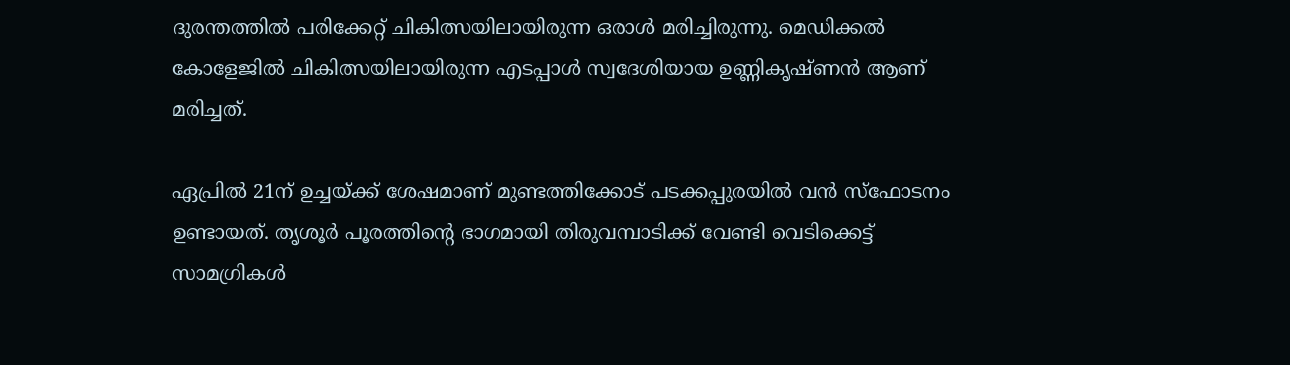ദുരന്തത്തിൽ പരിക്കേറ്റ് ചികിത്സയിലായിരുന്ന ഒരാൾ മരിച്ചിരുന്നു. മെഡിക്കൽ കോളേജിൽ ചികിത്സയിലായിരുന്ന എടപ്പാൾ സ്വദേശിയായ ഉണ്ണികൃഷ്ണൻ ആണ് മരിച്ചത്.

ഏപ്രിൽ 21ന് ഉച്ചയ്ക്ക് ശേഷമാണ് മുണ്ടത്തിക്കോട് പടക്കപ്പുരയിൽ വൻ സ്ഫോടനം ഉണ്ടായത്. തൃശൂർ പൂരത്തിൻ്റെ ഭാഗമായി തിരുവമ്പാടിക്ക് വേണ്ടി വെടിക്കെട്ട് സാമഗ്രികൾ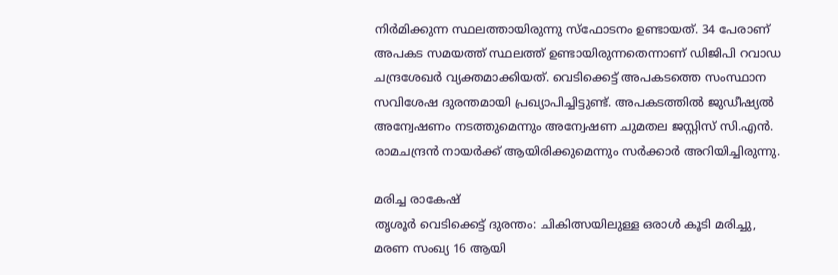നിർമിക്കുന്ന സ്ഥലത്തായിരുന്നു സ്ഫോടനം ഉണ്ടായത്. 34 പേരാണ് അപകട സമയത്ത് സ്ഥലത്ത് ഉണ്ടായിരുന്നതെന്നാണ് ഡിജിപി റവാഡ ചന്ദ്രശേഖർ വ്യക്തമാക്കിയത്. വെടിക്കെട്ട് അപകടത്തെ സംസ്ഥാന സവിശേഷ ദുരന്തമായി പ്രഖ്യാപിച്ചിട്ടുണ്ട്. അപകടത്തിൽ ജുഡീഷ്യൽ അന്വേഷണം നടത്തുമെന്നും അന്വേഷണ ചുമതല ജസ്റ്റിസ് സി.എന്‍. രാമചന്ദ്രന്‍ നായര്‍ക്ക് ആയിരിക്കുമെന്നും സർക്കാർ അറിയിച്ചിരുന്നു.

മരിച്ച രാകേഷ്
തൃശൂര്‍ വെടിക്കെട്ട് ദുരന്തം: ചികിത്സയിലുള്ള ഒരാള്‍ കൂടി മരിച്ചു, മരണ സംഖ്യ 16 ആയി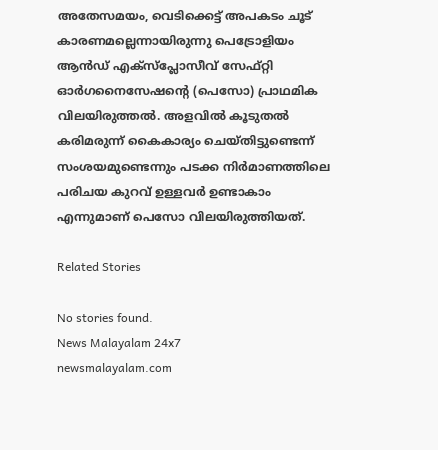അതേസമയം, വെടിക്കെട്ട് അപകടം ചൂട് കാരണമല്ലെന്നായിരുന്നു പെട്രോളിയം ആൻഡ് എക്‌സ്‌പ്ലോസീവ് സേഫ്റ്റി ഓർഗനൈസേഷൻ്റെ (പെസോ) പ്രാഥമിക വിലയിരുത്തൽ. അളവിൽ കൂടുതൽ കരിമരുന്ന് കൈകാര്യം ചെയ്തിട്ടുണ്ടെന്ന് സംശയമുണ്ടെന്നും പടക്ക നിർമാണത്തിലെ പരിചയ കുറവ് ഉള്ളവർ ഉണ്ടാകാം എന്നു‌മാണ് പെസോ വിലയിരുത്തിയത്.

Related Stories

No stories found.
News Malayalam 24x7
newsmalayalam.com